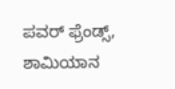ಪವರ್ ಫ್ರೆಂಡ್ಸ್, ಶಾಮಿಯಾನ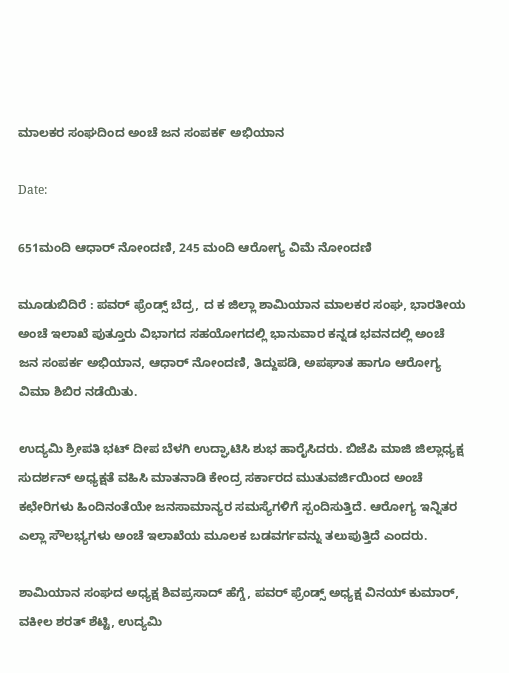ಮಾಲಕರ ಸಂಘದಿಂದ ಅಂಚೆ ಜನ ಸಂಪಕ೯ ಅಭಿಯಾನ

Date:

651ಮಂದಿ ಆಧಾರ್ ನೋಂದಣಿ, 245 ಮಂದಿ ಆರೋಗ್ಯ ವಿಮೆ ನೋಂದಣಿ

ಮೂಡುಬಿದಿರೆ : ಪವರ್ ಫ್ರೆಂಡ್ಸ್ ಬೆದ್ರ, ದ ಕ ಜಿಲ್ಲಾ ಶಾಮಿಯಾನ ಮಾಲಕರ ಸಂಘ, ಭಾರತೀಯ ಅಂಚೆ ಇಲಾಖೆ ಪುತ್ತೂರು ವಿಭಾಗದ ಸಹಯೋಗದಲ್ಲಿ ಭಾನುವಾರ ಕನ್ನಡ ಭವನದಲ್ಲಿ ಅಂಚೆ ಜನ ಸಂಪರ್ಕ ಅಭಿಯಾನ, ಆಧಾರ್ ನೋಂದಣಿ, ತಿದ್ದುಪಡಿ, ಅಪಘಾತ ಹಾಗೂ ಆರೋಗ್ಯ ವಿಮಾ ಶಿಬಿರ ನಡೆಯಿತು.

ಉದ್ಯಮಿ ಶ್ರೀಪತಿ ಭಟ್ ದೀಪ ಬೆಳಗಿ ಉದ್ಘಾಟಿಸಿ ಶುಭ ಹಾರೈಸಿದರು. ಬಿಜೆಪಿ ಮಾಜಿ ಜಿಲ್ಲಾಧ್ಯಕ್ಷ ಸುದರ್ಶನ್ ಅಧ್ಯಕ್ಷತೆ ವಹಿಸಿ ಮಾತನಾಡಿ ಕೇಂದ್ರ ಸರ್ಕಾರದ ಮುತುವರ್ಜಿಯಿಂದ ಅಂಚೆ ಕಛೇರಿಗಳು ಹಿಂದಿನಂತೆಯೇ ಜನಸಾಮಾನ್ಯರ ಸಮಸ್ಯೆಗಳಿಗೆ ಸ್ಪಂದಿಸುತ್ತಿದೆ. ಆರೋಗ್ಯ ಇನ್ನಿತರ ಎಲ್ಲಾ ಸೌಲಭ್ಯಗಳು ಅಂಚೆ ಇಲಾಖೆಯ ಮೂಲಕ ಬಡವರ್ಗವನ್ನು ತಲುಪುತ್ತಿದೆ ಎಂದರು.

ಶಾಮಿಯಾನ ಸಂಘದ ಅಧ್ಯಕ್ಷ ಶಿವಪ್ರಸಾದ್ ಹೆಗ್ಡೆ, ಪವರ್ ಫ್ರೆಂಡ್ಸ್ ಅಧ್ಯಕ್ಷ ವಿನಯ್ ಕುಮಾರ್, ವಕೀಲ ಶರತ್ ಶೆಟ್ಟಿ, ಉದ್ಯಮಿ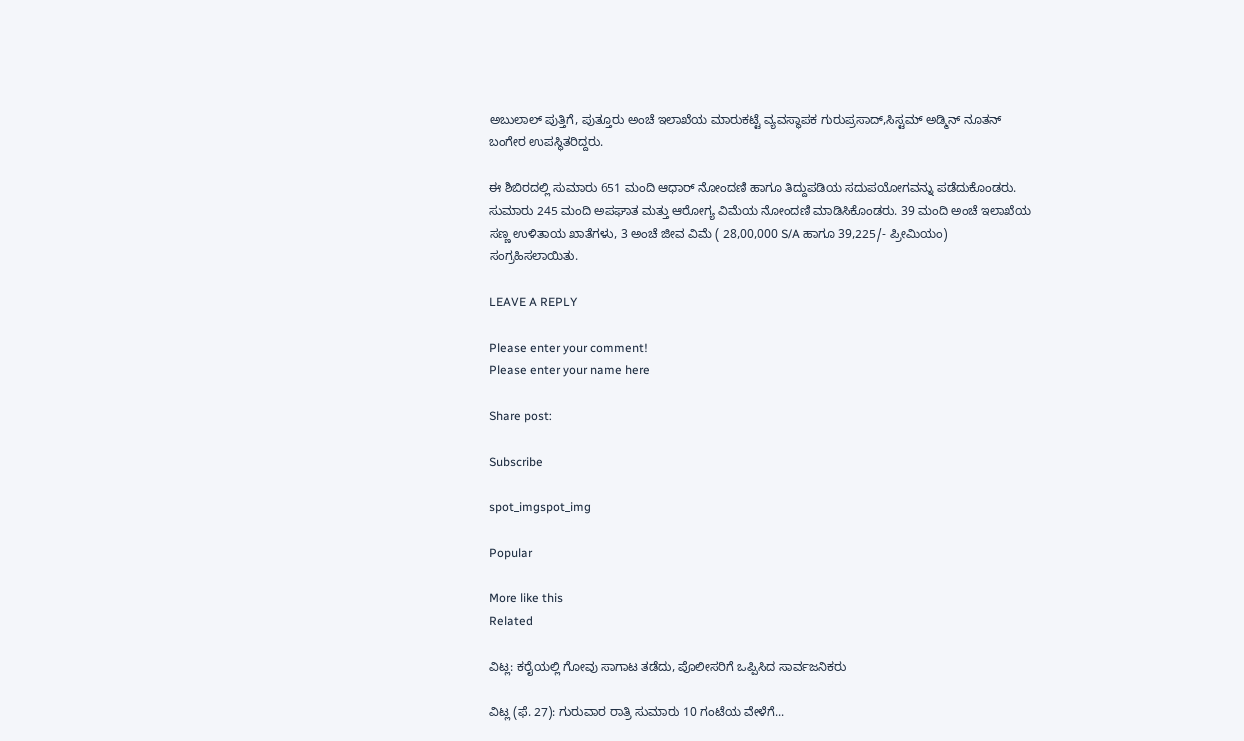ಅಬುಲಾಲ್ ಪುತ್ತಿಗೆ, ಪುತ್ತೂರು ಅಂಚೆ ಇಲಾಖೆಯ ಮಾರುಕಟ್ಟೆ ವ್ಯವಸ್ಥಾಪಕ ಗುರುಪ್ರಸಾದ್,ಸಿಸ್ಟಮ್ ಅಡ್ಮಿನ್ ನೂತನ್ ಬಂಗೇರ ಉಪಸ್ಥಿತರಿದ್ದರು.

ಈ ಶಿಬಿರದಲ್ಲಿ ಸುಮಾರು 651 ಮಂದಿ ಆಧಾರ್ ನೋಂದಣಿ ಹಾಗೂ ತಿದ್ದುಪಡಿಯ ಸದುಪಯೋಗವನ್ನು ಪಡೆದುಕೊಂಡರು. ಸುಮಾರು 245 ಮಂದಿ ಅಪಘಾತ ಮತ್ತು ಆರೋಗ್ಯ ವಿಮೆಯ ನೋಂದಣಿ ಮಾಡಿಸಿಕೊಂಡರು. 39 ಮಂದಿ ಅಂಚೆ ಇಲಾಖೆಯ ಸಣ್ಣ ಉಳಿತಾಯ ಖಾತೆಗಳು, 3 ಅಂಚೆ ಜೀವ ವಿಮೆ ( 28,00,000 S/A ಹಾಗೂ 39,225/- ಪ್ರೀಮಿಯಂ) ಸಂಗ್ರಹಿಸಲಾಯಿತು.

LEAVE A REPLY

Please enter your comment!
Please enter your name here

Share post:

Subscribe

spot_imgspot_img

Popular

More like this
Related

ವಿಟ್ಲ: ಕರೈಯಲ್ಲಿ ಗೋವು ಸಾಗಾಟ ತಡೆದು, ಪೊಲೀಸರಿಗೆ ಒಪ್ಪಿಸಿದ ಸಾರ್ವಜನಿಕರು

ವಿಟ್ಲ (ಫೆ. 27): ಗುರುವಾರ ರಾತ್ರಿ ಸುಮಾರು 10 ಗಂಟೆಯ ವೇಳೆಗೆ...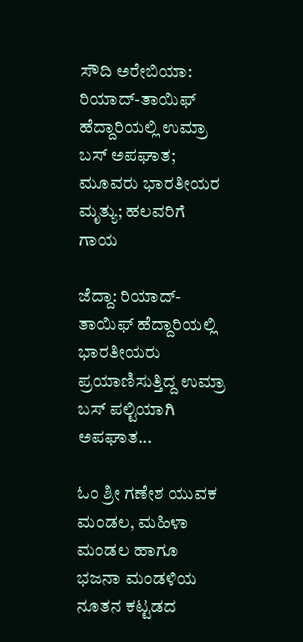ಸೌದಿ ಅರೇಬಿಯಾ: ರಿಯಾದ್-ತಾಯಿಫ್ ಹೆದ್ದಾರಿಯಲ್ಲಿ ಉಮ್ರಾ ಬಸ್ ಅಪಘಾತ; ಮೂವರು ಭಾರತೀಯರ ಮೃತ್ಯು; ಹಲವರಿಗೆ ಗಾಯ

ಜೆದ್ದಾ: ರಿಯಾದ್-ತಾಯಿಫ್ ಹೆದ್ದಾರಿಯಲ್ಲಿ ಭಾರತೀಯರು ಪ್ರಯಾಣಿಸುತ್ತಿದ್ದ ಉಮ್ರಾ ಬಸ್ ಪಲ್ಟಿಯಾಗಿ ಅಪಘಾತ...

ಓಂ ಶ್ರೀ ಗಣೇಶ ಯುವಕ ಮಂಡಲ, ಮಹಿಳಾ ಮಂಡಲ ಹಾಗೂ ಭಜನಾ ಮಂಡಳಿಯ ನೂತನ ಕಟ್ಟಡದ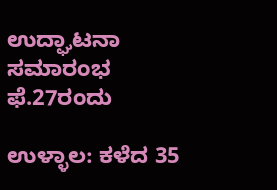ಉದ್ಘಾಟನಾ ಸಮಾರಂಭ ಫೆ.27ರಂದು

ಉಳ್ಳಾಲ: ಕಳೆದ 35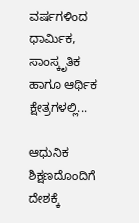ವರ್ಷಗಳಿಂದ ಧಾರ್ಮಿಕ, ಸಾಂಸ್ಕೃತಿಕ ಹಾಗೂ ಆರ್ಥಿಕ ಕ್ಷೇತ್ರಗಳಲ್ಲಿ...

ಆಧುನಿಕ ಶಿಕ್ಷಣದೊಂದಿಗೆ ದೇಶಕ್ಕೆ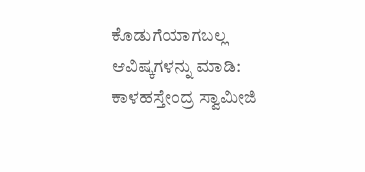ಕೊಡುಗೆಯಾಗಬಲ್ಲ ಆವಿಷ್ಕಗಳನ್ನು ಮಾಡಿ: ಕಾಳಹಸ್ತೇಂದ್ರ ಸ್ವಾಮೀಜಿ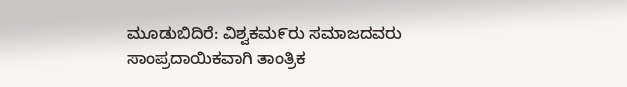ಮೂಡುಬಿದಿರೆ: ವಿಶ್ವಕಮ೯ರು ಸಮಾಜದವರು ಸಾಂಪ್ರದಾಯಿಕವಾಗಿ ತಾಂತ್ರಿಕ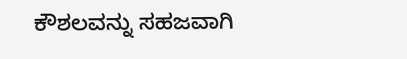ಕೌಶಲವನ್ನು ಸಹಜವಾಗಿ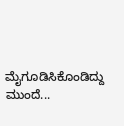ಮೈಗೂಡಿಸಿಕೊಂಡಿದ್ದು ಮುಂದೆ...